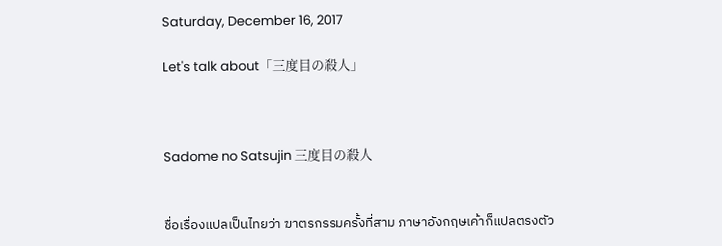Saturday, December 16, 2017

Let's talk about「三度目の殺人」



Sadome no Satsujin 三度目の殺人


ชื่อเรื่องแปลเป็นไทยว่า ฆาตรกรรมครั้งที่สาม ภาษาอังกฤษเค้าก็แปลตรงตัว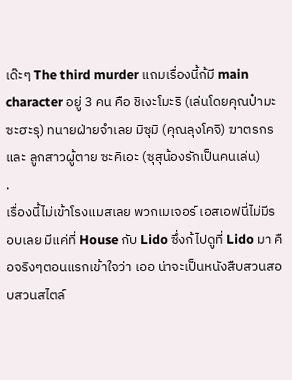เด๊ะๆ The third murder แถมเรื่องนี้ก้มี main character อยู่ 3 คน คือ ชิเงะโมะริ (เล่นโดยคุณป๋ามะซะฮะรุ) ทนายฝ่ายจำเลย มิซุมิ (คุณลุงโคจิ) ฆาตรกร และ ลูกสาวผู้ตาย ซะคิเอะ (ซุสุน้องรักเป็นคนเล่น)
.
เรื่องนี้ไม่เข้าโรงแมสเลย พวกเมเจอร์ เอสเอฟนี่ไม่มีรอบเลย มีแค่ที่ House กับ Lido ซึ่งก้ไปดูที่ Lido มา คือจริงๆตอนแรกเข้าใจว่า เออ น่าจะเป็นหนังสืบสวนสอบสวนสไตล์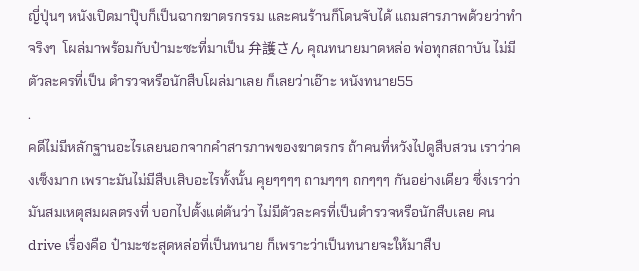ญี่ปุ่นๆ หนังเปิดมาปุ๊บก็เป็นฉากฆาตรกรรม และคนร้านก็โดนจับได้ แถมสารภาพด้วยว่าทำจริงๆ  โผล่มาพร้อมกับป๋ามะซะที่มาเป็น 弁護さん คุณทนายมาดหล่อ พ่อทุกสถาบัน ไม่มีตัวละครที่เป็น ตำรวจหรือนักสืบโผล่มาเลย ก็เลยว่าเอ๊าะ หนังทนาย55
.
คดีไม่มีหลักฐานอะไรเลยนอกจากคำสารภาพของฆาตรกร ถ้าคนที่หวังไปดูสืบสวน เราว่าคงเซ็งมาก เพราะมันไม่มีสืบเสิบอะไรทั้งนั้น คุยๆๆๆๆ ถามๆๆๆ ถกๆๆๆ กันอย่างเดียว ซึ่งเราว่ามันสมเหตุสมผลตรงที่ บอกไปตั้งแต่ต้นว่า ไม่มีตัวละครที่เป็นตำรวจหรือนักสืบเลย คน drive เรื่องคือ ป๋ามะซะสุดหล่อที่เป็นทนาย ก็เพราะว่าเป็นทนายจะให้มาสืบ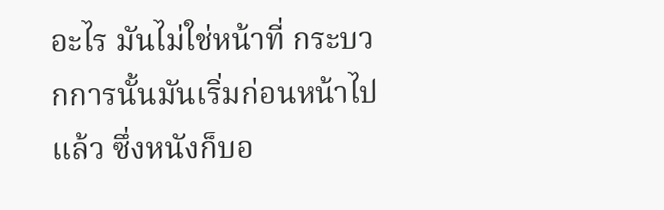อะไร มันไม่ใช่หน้าที่ กระบวกการนั้นมันเริ่มก่อนหน้าไปแล้ว ซึ่งหนังก็บอ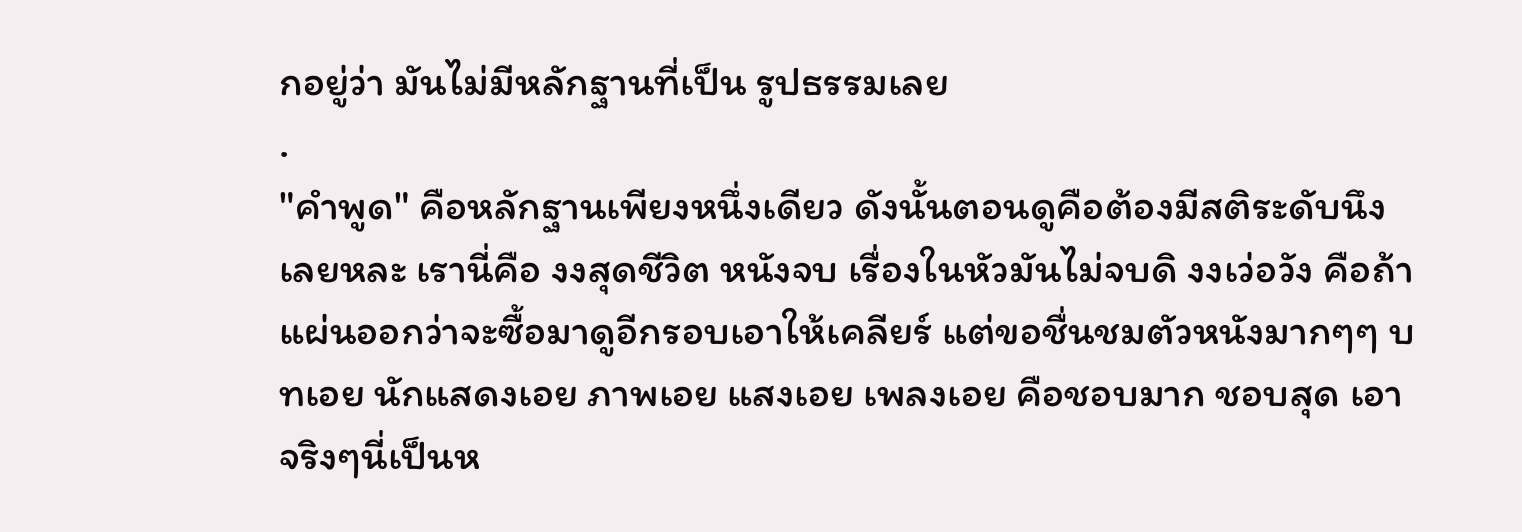กอยู่ว่า มันไม่มีหลักฐานที่เป็น รูปธรรมเลย
.
"คำพูด" คือหลักฐานเพียงหนึ่งเดียว ดังนั้นตอนดูคือต้องมีสติระดับนึงเลยหละ เรานี่คือ งงสุดชีวิต หนังจบ เรื่องในหัวมันไม่จบดิ งงเว่อวัง คือถ้าแผ่นออกว่าจะซื้อมาดูอีกรอบเอาให้เคลียร์ แต่ขอชื่นชมตัวหนังมากๆๆ บทเอย นักแสดงเอย ภาพเอย แสงเอย เพลงเอย คือชอบมาก ชอบสุด เอาจริงๆนี่เป็นห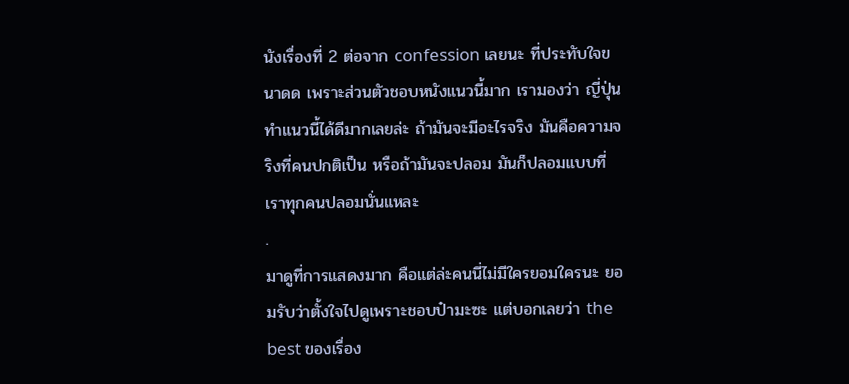นังเรื่องที่ 2 ต่อจาก confession เลยนะ ที่ประทับใจขนาดด เพราะส่วนตัวชอบหนังแนวนี้มาก เรามองว่า ญี่ปุ่นทำแนวนี้ได้ดีมากเลยล่ะ ถ้ามันจะมีอะไรจริง มันคือความจริงที่คนปกติเป็น หรือถ้ามันจะปลอม มันก็ปลอมแบบที่เราทุกคนปลอมนั่นแหละ
.
มาดูที่การแสดงมาก คือแต่ล่ะคนนี่ไม่มีใครยอมใครนะ ยอมรับว่าตั้งใจไปดูเพราะชอบป๋ามะซะ แต่บอกเลยว่า the best ของเรื่อง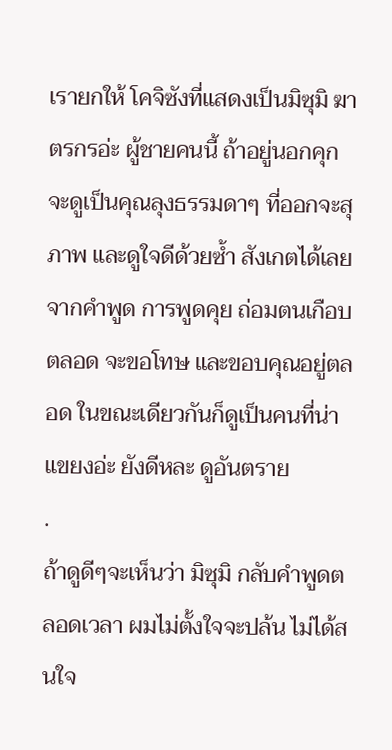เรายกให้ โคจิซังที่แสดงเป็นมิซุมิ ฆาตรกรอ่ะ ผู้ชายคนนี้ ถ้าอยู่นอกคุก จะดูเป็นคุณลุงธรรมดาๆ ที่ออกจะสุภาพ และดูใจดีด้วยซ้ำ สังเกตได้เลยจากคำพูด การพูดคุย ถ่อมตนเกือบตลอด จะขอโทษ และขอบคุณอยู่ตลอด ในขณะเดียวกันก็ดูเป็นคนที่น่าแขยงอ่ะ ยังดีหละ ดูอันตราย
.
ถ้าดูดีๆจะเห็นว่า มิซุมิ กลับคำพูดตลอดเวลา ผมไม่ตั้งใจจะปล้น ไม่ได้สนใจ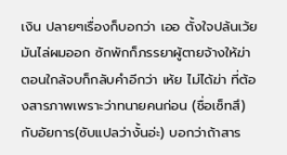เงิน ปลายๆเรื่องก็บอกว่า เออ ตั้งใจปล้นเว้ย มันไล่ผมออก ซักพักก็ภรรยาผู้ตายจ้างให้ฆ่า ตอนใกล้จบก็กลับคำอีกว่า เห้ย ไม่ได้ฆ่า ที่ต้องสารภาพเพราะว่าทนายคนก่อน (ชื่อเซ็ทสึ) กับอัยการ(ซับแปลว่างั้นอ่ะ) บอกว่าถ้าสาร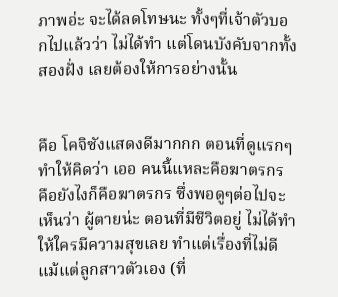ภาพอ่ะ จะได้ลดโทษนะ ทั้งๆที่เจ้าตัวบอกไปแล้วว่า ไม่ได้ทำ แต่โดนบังคับจากทั้งสองฝั่ง เลยต้องให้การอย่างนั้น


คือ โคจิซังแสดงดีมากกก ตอนที่ดูแรกๆ ทำให้คิดว่า เออ คนนี้แหละคือฆาตรกร คือยังไงก็คือฆาตรกร ซึ่งพอดูๆต่อไปจะเห็นว่า ผู้ตายน่ะ ตอนที่มีชีวิตอยู่ ไม่ได้ทำให้ใครมีความสุขเลย ทำแต่เรื่องที่ไม่ดี แม้แต่ลูกสาวตัวเอง (ที่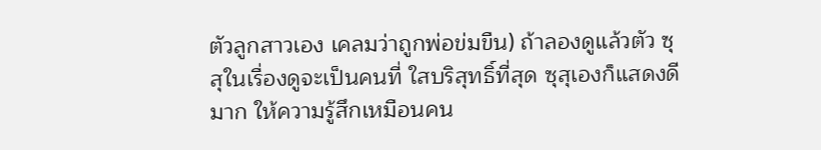ตัวลูกสาวเอง เคลมว่าถูกพ่อข่มขืน) ถ้าลองดูแล้วตัว ซุสุในเรื่องดูจะเป็นคนที่ ใสบริสุทธิ์ที่สุด ซุสุเองก็แสดงดีมาก ให้ความรู้สึกเหมือนคน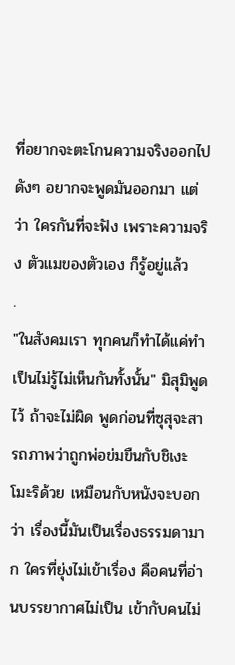ที่อยากจะตะโกนความจริงออกไปดังๆ อยากจะพูดมันออกมา แต่ว่า ใครกันที่จะฟัง เพราะความจริง ตัวแมของตัวเอง ก็รู้อยู่แล้ว
.
"ในสังคมเรา ทุกคนก็ทำได้แค่ทำเป็นไม่รู้ไม่เห็นกันทั้งนั้น" มิสุมิพูดไว้ ถ้าจะไม่ผิด พูดก่อนที่ซุสุจะสารถภาพว่าถูกพ่อข่มขืนกับชิเงะโมะริด้วย เหมือนกับหนังจะบอกว่า เรื่องนี้มันเป็นเรื่องธรรมดามาก ใครที่ยุ่งไม่เข้าเรื่อง คือคนที่อ่านบรรยากาศไม่เป็น เข้ากับคนไม่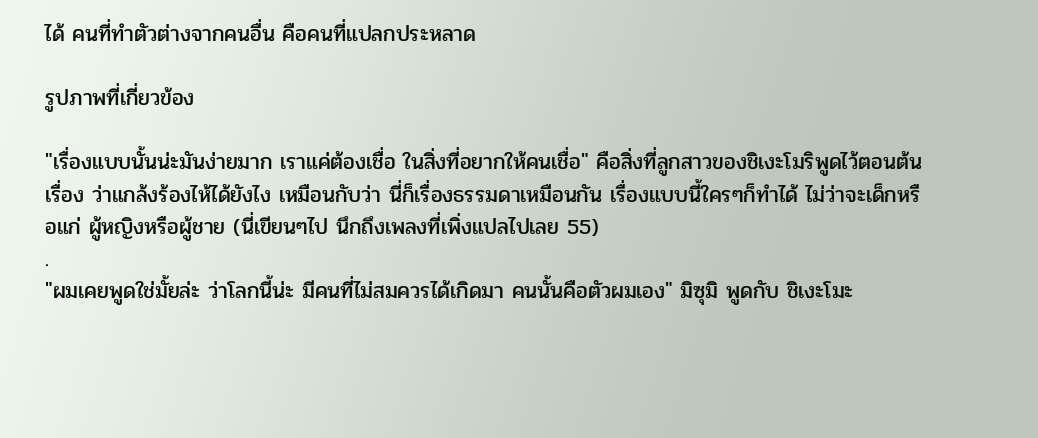ได้ คนที่ทำตัวต่างจากคนอื่น คือคนที่แปลกประหลาด

รูปภาพที่เกี่ยวข้อง

"เรื่องแบบนั้นน่ะมันง่ายมาก เราแค่ต้องเชื่อ ในสิ่งที่อยากให้คนเชื่อ" คือสิ่งที่ลูกสาวของชิเงะโมริพูดไว้ตอนต้นเรื่อง ว่าแกล้งร้องไห้ได้ยังไง เหมือนกับว่า นี่ก็เรื่องธรรมดาเหมือนกัน เรื่องแบบนี้ใครๆก็ทำได้ ไม่ว่าจะเด็กหรือแก่ ผู้หญิงหรือผู้ชาย (นี่เขียนๆไป นึกถึงเพลงที่เพิ่งแปลไปเลย 55)
.
"ผมเคยพูดใช่มั้ยล่ะ ว่าโลกนี้น่ะ มีคนที่ไม่สมควรได้เกิดมา คนนั้นคือตัวผมเอง" มิซุมิ พูดกับ ชิเงะโมะ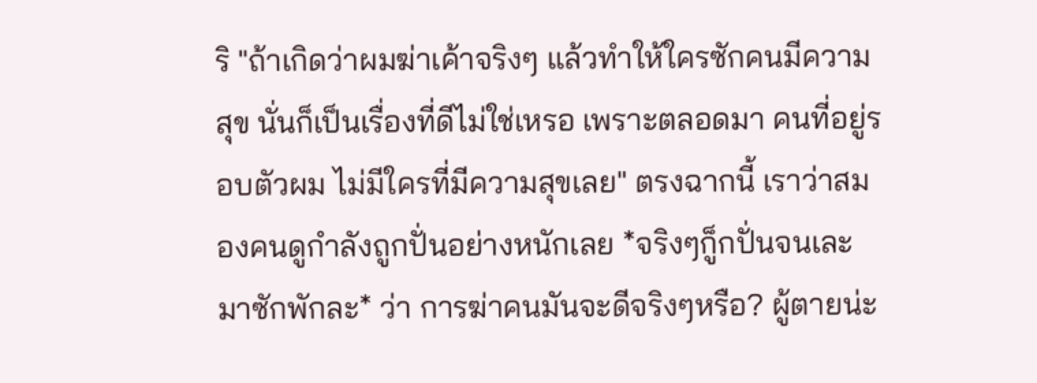ริ "ถ้าเกิดว่าผมฆ่าเค้าจริงๆ แล้วทำให้ใครซักคนมีความสุข นั่นก็เป็นเรื่องที่ดีไม่ใช่เหรอ เพราะตลอดมา คนที่อยู่รอบตัวผม ไม่มีใครที่มีความสุขเลย" ตรงฉากนี้ เราว่าสมองคนดูกำลังถูกปั่นอย่างหนักเลย *จริงๆก็ูกปั่นจนเละมาซักพักละ* ว่า การฆ่าคนมันจะดีจริงๆหรือ? ผู้ตายน่ะ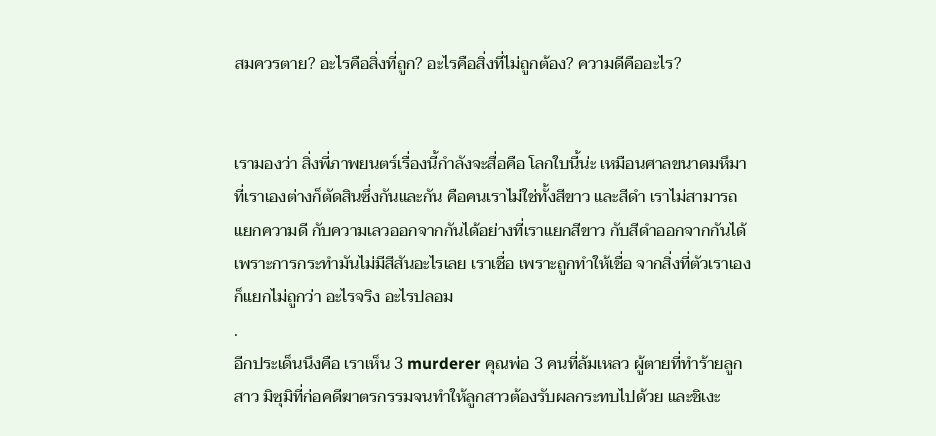สมควรตาย? อะไรคือสิ่งที่ถูก? อะไรคือสิ่งที่ไม่ถูกต้อง? ความดีคืออะไร?


เรามองว่า สิ่งพี่ภาพยนตร์เรื่องนี้กำลังจะสื่อคือ โลกใบนี้น่ะ เหมือนศาลขนาดมหึมา ที่เราเองต่างก็ตัดสินซึ่งกันและกัน คือคนเราไม่ใช่ทั้งสีขาว และสีดำ เราไม่สามารถแยกความดี กับความเลวออกจากกันได้อย่างที่เราแยกสีขาว กับสีดำออกจากกันได้ เพราะการกระทำมันไม่มีสีสันอะไรเลย เราเชื่อ เพราะถูกทำให้เชื่อ จากสิ่งที่ตัวเราเองก็แยกไม่ถูกว่า อะไรจริง อะไรปลอม
.
อีกประเด็นนึงคือ เราเห็น 3 murderer คุณพ่อ 3 คนที่ล้มเหลว ผู้ตายที่ทำร้ายลูกสาว มิซุมิที่ก่อคดีฆาตรกรรมจนทำให้ลูกสาวต้องรับผลกระทบไปด้วย และชิเงะ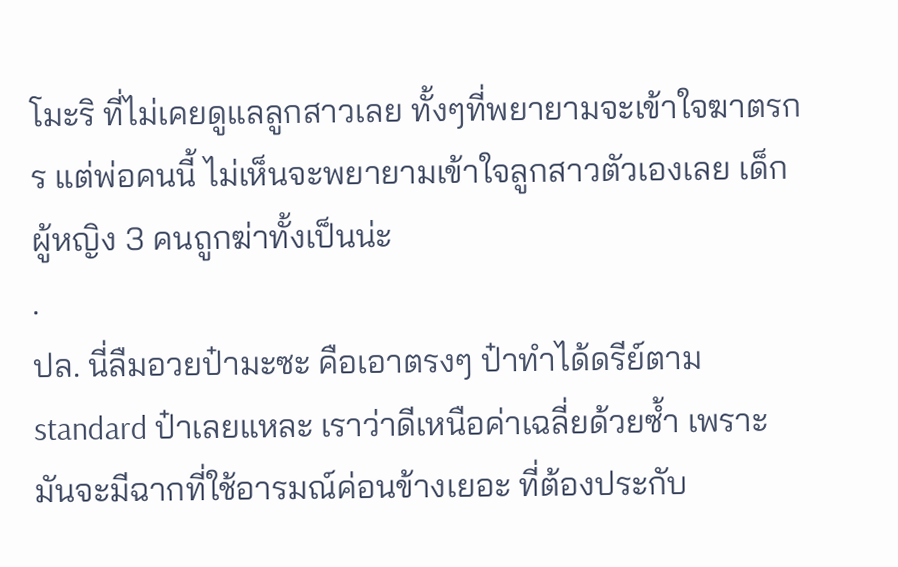โมะริ ที่ไม่เคยดูแลลูกสาวเลย ทั้งๆที่พยายามจะเข้าใจฆาตรกร แต่พ่อคนนี้ ไม่เห็นจะพยายามเข้าใจลูกสาวตัวเองเลย เด็กผู้หญิง 3 คนถูกฆ่าทั้งเป็นน่ะ
.
ปล. นี่ลืมอวยป๋ามะซะ คือเอาตรงๆ ป๋าทำได้ดรีย์ตาม standard ป๋าเลยแหละ เราว่าดีเหนือค่าเฉลี่ยด้วยซ้ำ เพราะมันจะมีฉากที่ใช้อารมณ์ค่อนข้างเยอะ ที่ต้องประกับ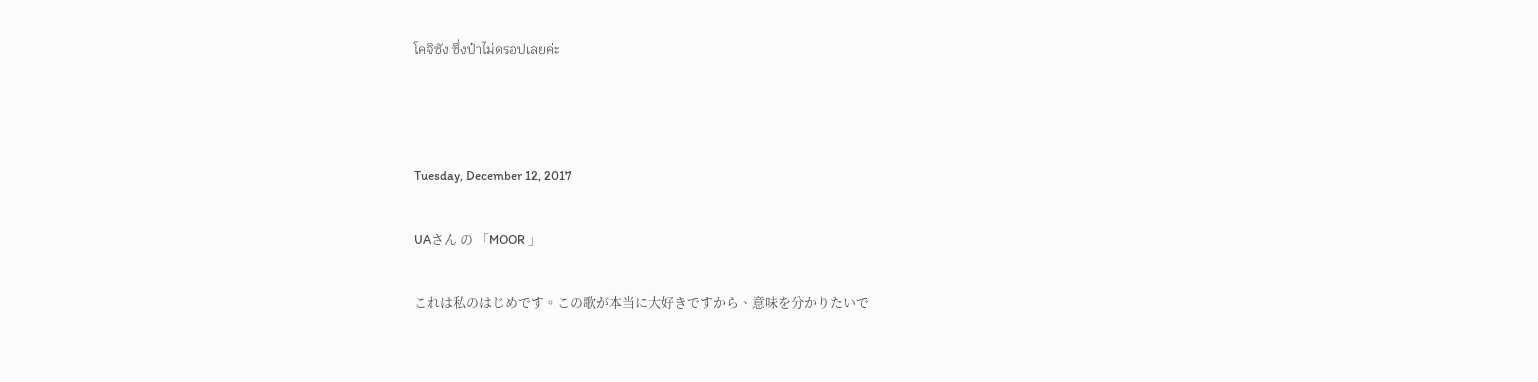โคจิซัง ซึ่งป๋าไม่ดรอปเลยค่ะ



Tuesday, December 12, 2017

UAさん の 「MOOR 」

これは私のはじめです。この歌が本当に大好きですから、意味を分かりたいで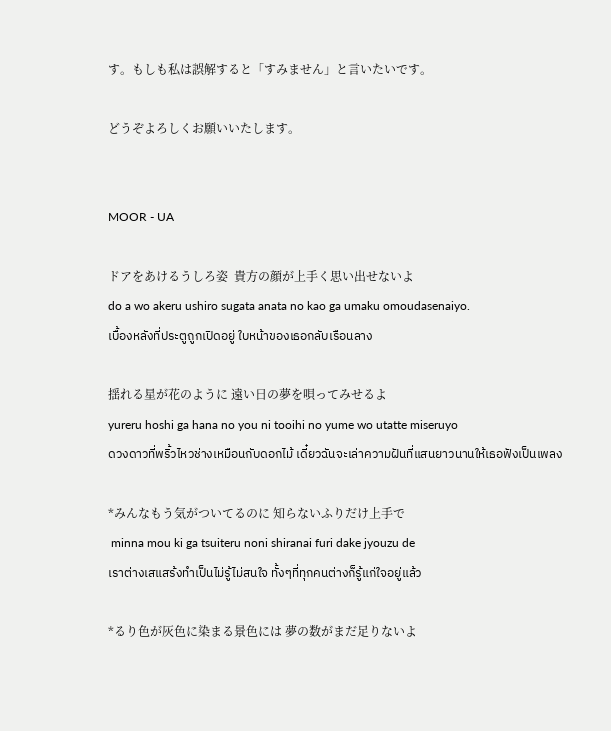す。もしも私は誤解すると「すみません」と言いたいです。

どうぞよろしくお願いいたします。


MOOR - UA

ドアをあけるうしろ姿  貴方の顔が上手く思い出せないよ
do a wo akeru ushiro sugata anata no kao ga umaku omoudasenaiyo.
เบื้องหลังที่ประตูถูกเปิดอยู่ ใบหน้าของเธอกลับเรือนลาง

揺れる星が花のように 遠い日の夢を唄ってみせるよ
yureru hoshi ga hana no you ni tooihi no yume wo utatte miseruyo
ดวงดาวที่พริ้วไหวช่างเหมือนกับดอกไม้ เดี๋ยวฉันจะเล่าความฝันที่แสนยาวนานให้เธอฟังเป็นเพลง

*みんなもう気がついてるのに 知らないふりだけ上手で
 minna mou ki ga tsuiteru noni shiranai furi dake jyouzu de
เราต่างเสแสร้งทำเป็นไม่รู้ไม่สนใจ ทั้งๆที่ทุกคนต่างก็รู้แก่ใจอยู่แล้ว

*るり色が灰色に染まる景色には 夢の数がまだ足りないよ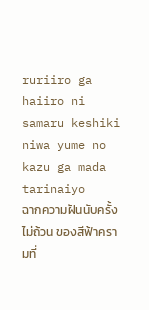ruriiro ga haiiro ni samaru keshiki niwa yume no kazu ga mada tarinaiyo
ฉากความฝันนับครั้งไม่ถ้วน ของสีฟ้าครามที่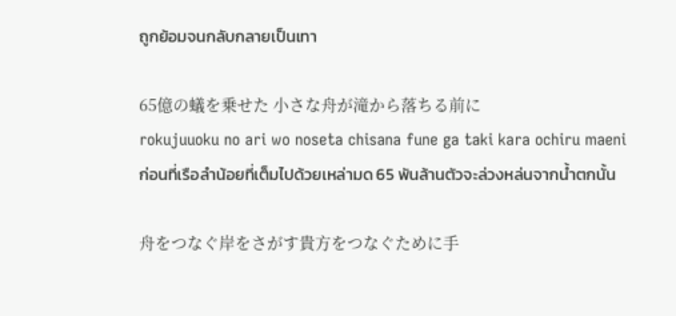ถูกย้อมจนกลับกลายเป็นเทา

65億の蟻を乗せた 小さな舟が滝から落ちる前に
rokujuuoku no ari wo noseta chisana fune ga taki kara ochiru maeni
ก่อนที่เรือลำน้อยที่เต็มไปด้วยเหล่ามด 65 พันล้านตัวจะล่วงหล่นจากน้ำตกนั้น

舟をつなぐ岸をさがす貴方をつなぐために手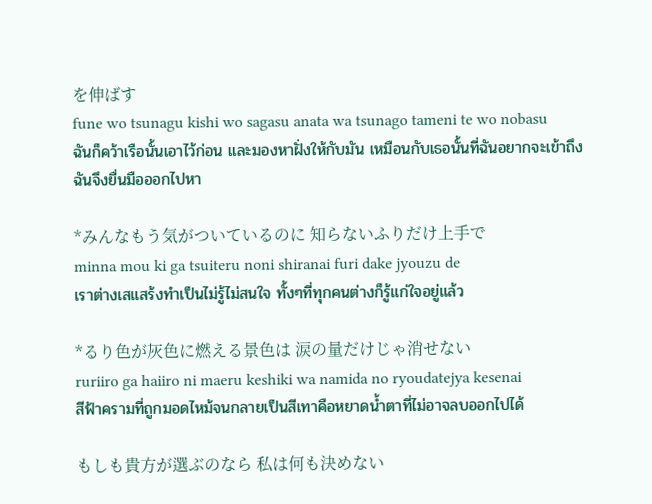を伸ばす
fune wo tsunagu kishi wo sagasu anata wa tsunago tameni te wo nobasu
ฉันก็คว้าเรือนั้นเอาไว้ก่อน และมองหาฝั่งให้กับมัน เหมือนกับเธอนั้นที่ฉันอยากจะเข้าถึง ฉันจึงยื่นมือออกไปหา

*みんなもう気がついているのに 知らないふりだけ上手で
minna mou ki ga tsuiteru noni shiranai furi dake jyouzu de
เราต่างเสแสร้งทำเป็นไม่รู้ไม่สนใจ ทั้งๆที่ทุกคนต่างก็รู้แก่ใจอยู่แล้ว

*るり色が灰色に燃える景色は 涙の量だけじゃ消せない
ruriiro ga haiiro ni maeru keshiki wa namida no ryoudatejya kesenai
สีฟ้าครามที่ถูกมอดไหม้จนกลายเป็นสีเทาคือหยาดน้ำตาที่ไม่อาจลบออกไปได้

もしも貴方が選ぶのなら 私は何も決めない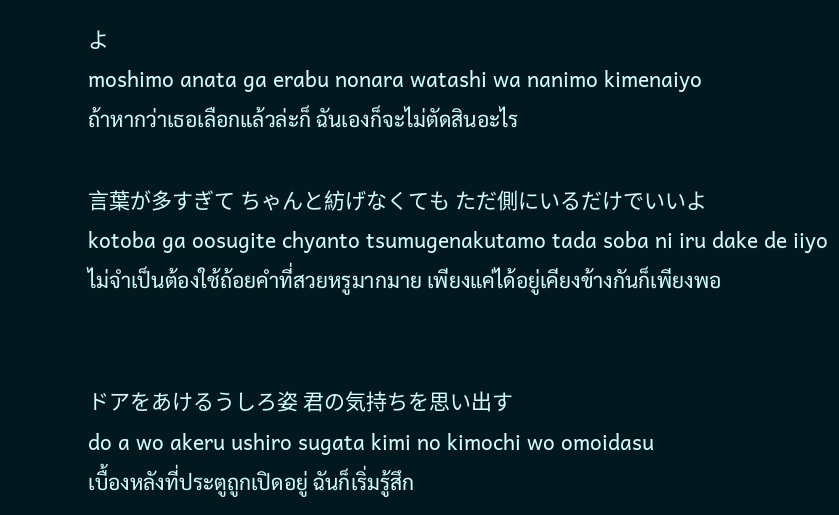よ
moshimo anata ga erabu nonara watashi wa nanimo kimenaiyo
ถ้าหากว่าเธอเลือกแล้วล่ะก็ ฉันเองก็จะไม่ตัดสินอะไร

言葉が多すぎて ちゃんと紡げなくても ただ側にいるだけでいいよ
kotoba ga oosugite chyanto tsumugenakutamo tada soba ni iru dake de iiyo
ไม่จำเป็นต้องใช้ถ้อยคำที่สวยหรูมากมาย เพียงแค่ได้อยู่เคียงข้างกันก็เพียงพอ


ドアをあけるうしろ姿 君の気持ちを思い出す
do a wo akeru ushiro sugata kimi no kimochi wo omoidasu
เบื้องหลังที่ประตูถูกเปิดอยู่ ฉันก็เริ่มรู้สึก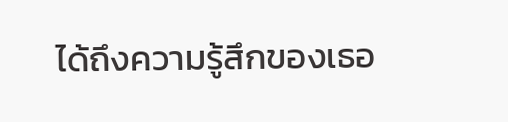ได้ถึงความรู้สึกของเธอ